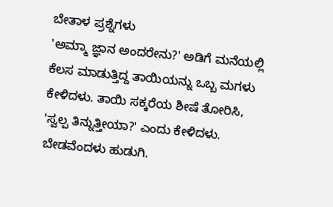ಬೇತಾಳ ಪ್ರಶ್ನೆಗಳು
'ಅಮ್ಮಾ ಜ್ಞಾನ ಅಂದರೇನು?' ಅಡಿಗೆ ಮನೆಯಲ್ಲಿ ಕೆಲಸ ಮಾಡುತ್ತಿದ್ದ ತಾಯಿಯನ್ನು ಒಬ್ಬ ಮಗಳು ಕೇಳಿದಳು. ತಾಯಿ ಸಕ್ಕರೆಯ ಶೀಷೆ ತೋರಿಸಿ, 'ಸ್ವಲ್ಪ ತಿನ್ನುತ್ತೀಯಾ?' ಎಂದು ಕೇಳಿದಳು. ಬೇಡವೆಂದಳು ಹುಡುಗಿ.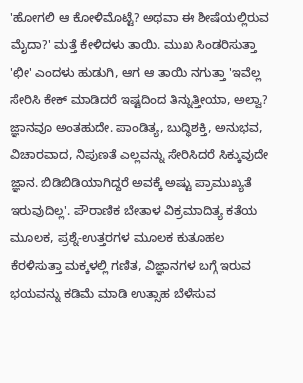'ಹೋಗಲಿ ಆ ಕೋಳಿಮೊಟ್ಟೆ? ಅಥವಾ ಈ ಶೀಷೆಯಲ್ಲಿರುವ ಮೈದಾ?' ಮತ್ತೆ ಕೇಳಿದಳು ತಾಯಿ. ಮುಖ ಸಿಂಡರಿಸುತ್ತಾ 'ಛೀ' ಎಂದಳು ಹುಡುಗಿ, ಆಗ ಆ ತಾಯಿ ನಗುತ್ತಾ 'ಇವೆಲ್ಲ ಸೇರಿಸಿ ಕೇಕ್ ಮಾಡಿದರೆ ಇಷ್ಟದಿಂದ ತಿನ್ನುತ್ತೀಯಾ, ಅಲ್ವಾ? ಜ್ಞಾನವೂ ಅಂತಹುದೇ. ಪಾಂಡಿತ್ಯ, ಬುದ್ಧಿಶಕ್ತಿ, ಅನುಭವ, ವಿಚಾರವಾದ, ನಿಪುಣತೆ ಎಲ್ಲವನ್ನು ಸೇರಿಸಿದರೆ ಸಿಕ್ಕುವುದೇ ಜ್ಞಾನ. ಬಿಡಿಬಿಡಿಯಾಗಿದ್ದರೆ ಅವಕ್ಕೆ ಅಷ್ಟು ಪ್ರಾಮುಖ್ಯತೆ ಇರುವುದಿಲ್ಲ'. ಪೌರಾಣಿಕ ಬೇತಾಳ ವಿಕ್ರಮಾದಿತ್ಯ ಕತೆಯ ಮೂಲಕ, ಪ್ರಶ್ನೆ-ಉತ್ತರಗಳ ಮೂಲಕ ಕುತೂಹಲ ಕೆರಳಿಸುತ್ತಾ ಮಕ್ಕಳಲ್ಲಿ ಗಣಿತ, ವಿಜ್ಞಾನಗಳ ಬಗ್ಗೆ ಇರುವ ಭಯವನ್ನು ಕಡಿಮೆ ಮಾಡಿ ಉತ್ಸಾಹ ಬೆಳೆಸುವ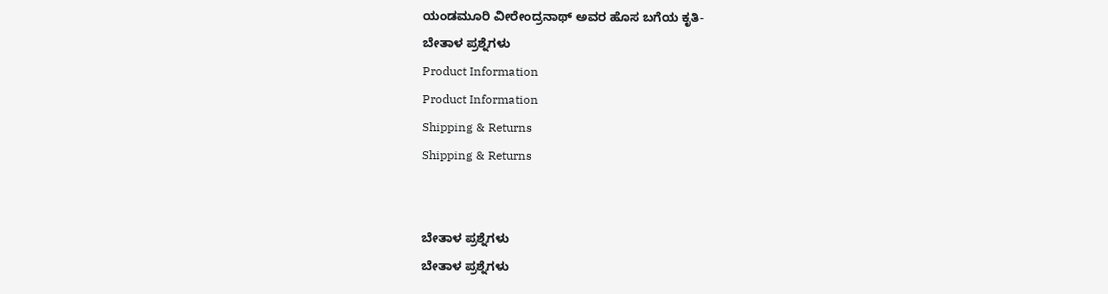ಯಂಡಮೂರಿ ವೀರೇಂದ್ರನಾಥ್ ಅವರ ಹೊಸ ಬಗೆಯ ಕೃತಿ-
ಬೇತಾಳ ಪ್ರಶ್ನೆಗಳು
Product Information
Product Information
Shipping & Returns
Shipping & Returns


ಬೇತಾಳ ಪ್ರಶ್ನೆಗಳು
ಬೇತಾಳ ಪ್ರಶ್ನೆಗಳು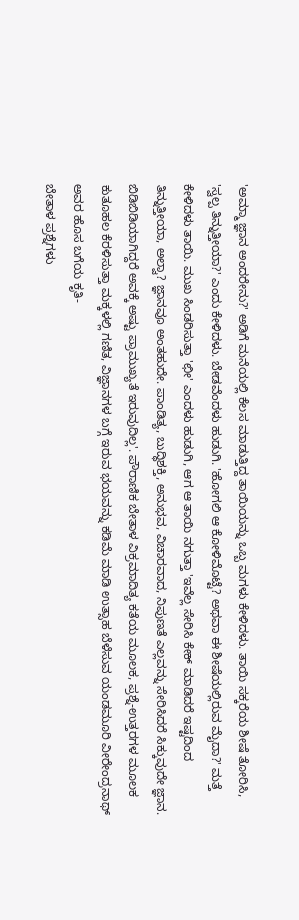'ಅಮ್ಮಾ ಜ್ಞಾನ ಅಂದರೇನು?' ಅಡಿಗೆ ಮನೆಯಲ್ಲಿ ಕೆಲಸ ಮಾಡುತ್ತಿದ್ದ ತಾಯಿಯನ್ನು ಒಬ್ಬ ಮಗಳು ಕೇಳಿದಳು. ತಾಯಿ ಸಕ್ಕರೆಯ ಶೀಷೆ ತೋರಿಸಿ, 'ಸ್ವಲ್ಪ ತಿನ್ನುತ್ತೀಯಾ?' ಎಂದು ಕೇಳಿದಳು. ಬೇಡವೆಂದಳು ಹುಡುಗಿ. 'ಹೋಗಲಿ ಆ ಕೋಳಿಮೊಟ್ಟೆ? ಅಥವಾ ಈ ಶೀಷೆಯಲ್ಲಿರುವ ಮೈದಾ?' ಮತ್ತೆ ಕೇಳಿದಳು ತಾಯಿ. ಮುಖ ಸಿಂಡರಿಸುತ್ತಾ 'ಛೀ' ಎಂದಳು ಹುಡುಗಿ, ಆಗ ಆ ತಾಯಿ ನಗುತ್ತಾ 'ಇವೆಲ್ಲ ಸೇರಿಸಿ ಕೇಕ್ ಮಾಡಿದರೆ ಇಷ್ಟದಿಂದ ತಿನ್ನುತ್ತೀಯಾ, ಅಲ್ವಾ? ಜ್ಞಾನವೂ ಅಂತಹುದೇ. ಪಾಂಡಿತ್ಯ, ಬುದ್ಧಿಶಕ್ತಿ, ಅನುಭವ, ವಿಚಾರವಾದ, ನಿಪುಣತೆ ಎಲ್ಲವನ್ನು ಸೇರಿಸಿದರೆ ಸಿಕ್ಕುವುದೇ ಜ್ಞಾನ. ಬಿಡಿಬಿಡಿಯಾಗಿದ್ದರೆ ಅವಕ್ಕೆ ಅಷ್ಟು ಪ್ರಾಮುಖ್ಯತೆ ಇರುವುದಿಲ್ಲ'. ಪೌರಾಣಿಕ ಬೇತಾಳ ವಿಕ್ರಮಾದಿತ್ಯ ಕತೆಯ ಮೂಲಕ, ಪ್ರಶ್ನೆ-ಉತ್ತರಗಳ ಮೂಲಕ ಕುತೂಹಲ ಕೆರಳಿಸುತ್ತಾ ಮಕ್ಕಳಲ್ಲಿ ಗಣಿತ, ವಿಜ್ಞಾನಗಳ ಬಗ್ಗೆ ಇರುವ ಭಯವನ್ನು ಕಡಿಮೆ ಮಾಡಿ ಉತ್ಸಾಹ ಬೆಳೆಸುವ ಯಂಡಮೂರಿ ವೀರೇಂದ್ರನಾಥ್ ಅವರ ಹೊಸ ಬಗೆಯ ಕೃತಿ-
ಬೇತಾಳ ಪ್ರಶ್ನೆಗಳು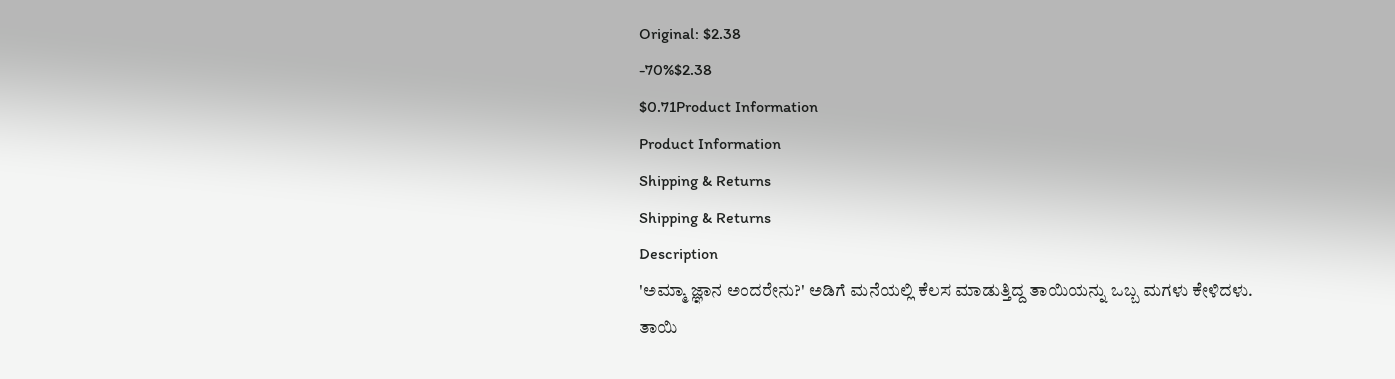Original: $2.38
-70%$2.38
$0.71Product Information
Product Information
Shipping & Returns
Shipping & Returns
Description
'ಅಮ್ಮಾ ಜ್ಞಾನ ಅಂದರೇನು?' ಅಡಿಗೆ ಮನೆಯಲ್ಲಿ ಕೆಲಸ ಮಾಡುತ್ತಿದ್ದ ತಾಯಿಯನ್ನು ಒಬ್ಬ ಮಗಳು ಕೇಳಿದಳು. ತಾಯಿ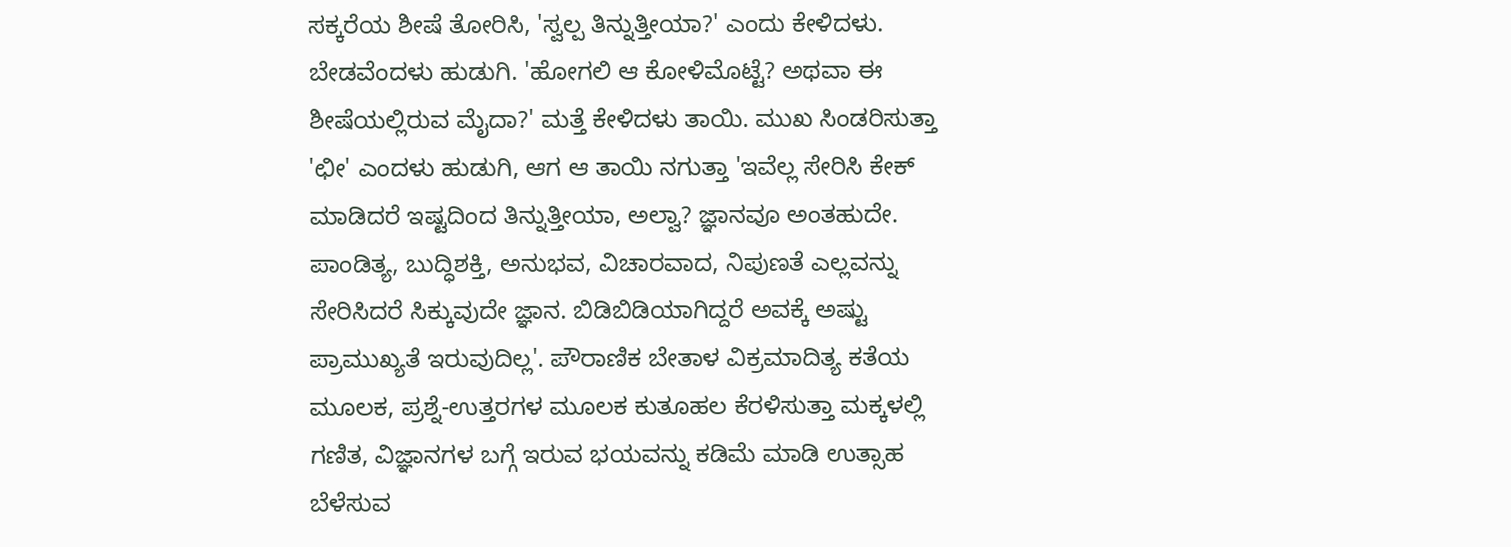ಸಕ್ಕರೆಯ ಶೀಷೆ ತೋರಿಸಿ, 'ಸ್ವಲ್ಪ ತಿನ್ನುತ್ತೀಯಾ?' ಎಂದು ಕೇಳಿದಳು. ಬೇಡವೆಂದಳು ಹುಡುಗಿ. 'ಹೋಗಲಿ ಆ ಕೋಳಿಮೊಟ್ಟೆ? ಅಥವಾ ಈ ಶೀಷೆಯಲ್ಲಿರುವ ಮೈದಾ?' ಮತ್ತೆ ಕೇಳಿದಳು ತಾಯಿ. ಮುಖ ಸಿಂಡರಿಸುತ್ತಾ 'ಛೀ' ಎಂದಳು ಹುಡುಗಿ, ಆಗ ಆ ತಾಯಿ ನಗುತ್ತಾ 'ಇವೆಲ್ಲ ಸೇರಿಸಿ ಕೇಕ್ ಮಾಡಿದರೆ ಇಷ್ಟದಿಂದ ತಿನ್ನುತ್ತೀಯಾ, ಅಲ್ವಾ? ಜ್ಞಾನವೂ ಅಂತಹುದೇ. ಪಾಂಡಿತ್ಯ, ಬುದ್ಧಿಶಕ್ತಿ, ಅನುಭವ, ವಿಚಾರವಾದ, ನಿಪುಣತೆ ಎಲ್ಲವನ್ನು ಸೇರಿಸಿದರೆ ಸಿಕ್ಕುವುದೇ ಜ್ಞಾನ. ಬಿಡಿಬಿಡಿಯಾಗಿದ್ದರೆ ಅವಕ್ಕೆ ಅಷ್ಟು ಪ್ರಾಮುಖ್ಯತೆ ಇರುವುದಿಲ್ಲ'. ಪೌರಾಣಿಕ ಬೇತಾಳ ವಿಕ್ರಮಾದಿತ್ಯ ಕತೆಯ ಮೂಲಕ, ಪ್ರಶ್ನೆ-ಉತ್ತರಗಳ ಮೂಲಕ ಕುತೂಹಲ ಕೆರಳಿಸುತ್ತಾ ಮಕ್ಕಳಲ್ಲಿ ಗಣಿತ, ವಿಜ್ಞಾನಗಳ ಬಗ್ಗೆ ಇರುವ ಭಯವನ್ನು ಕಡಿಮೆ ಮಾಡಿ ಉತ್ಸಾಹ ಬೆಳೆಸುವ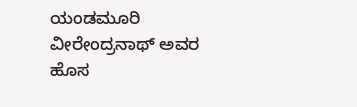ಯಂಡಮೂರಿ ವೀರೇಂದ್ರನಾಥ್ ಅವರ ಹೊಸ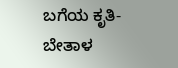ಬಗೆಯ ಕೃತಿ-
ಬೇತಾಳ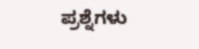ಪ್ರಶ್ನೆಗಳು